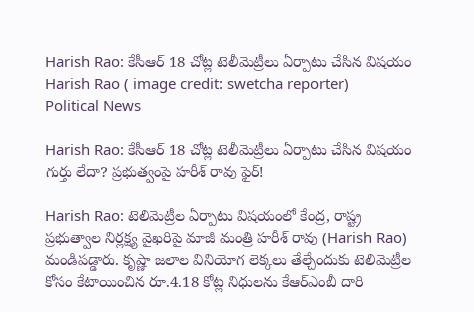Harish Rao: కేసీఆర్ 18 చోట్ల టెలీమెట్రీలు ఏర్పాటు చేసిన విషయం
Harish Rao ( image credit: swetcha reporter)
Political News

Harish Rao: కేసీఆర్ 18 చోట్ల టెలీమెట్రీలు ఏర్పాటు చేసిన విషయం గుర్తు లేదా? ప్రభుత్వంపై హరీశ్ రావు ఫైర్!

Harish Rao: టెలిమెట్రీల ఏర్పాటు విషయంలో కేంద్ర, రాష్ట్ర ప్రభుత్వాల నిర్లక్ష్య వైఖరిపై మాజీ మంత్రి హరీశ్ రావు (Harish Rao) మండిపడ్డారు. కృష్ణా జలాల వినియోగ లెక్కలు తేల్చేందుకు టెలిమెట్రీల కోసం కేటాయించిన రూ.4.18 కోట్ల నిధులను కేఆర్ఎంబీ దారి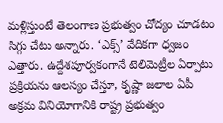మళ్లిస్తుంటే తెలంగాణ ప్రభుత్వం చోద్యం చూడటం సిగ్గు చేటు అన్నారు. ‘ఎక్స్’ వేదికగా ధ్వజం ఎత్తారు. ఉద్దేశపూర్వకంగానే టెలిమెట్రీల ఏర్పాటు ప్రక్రియను ఆలస్యం చేస్తూ, కృష్ణా జలాల ఏపీ అక్రమ వినియోగానికి రాష్ట్ర ప్రభుత్వం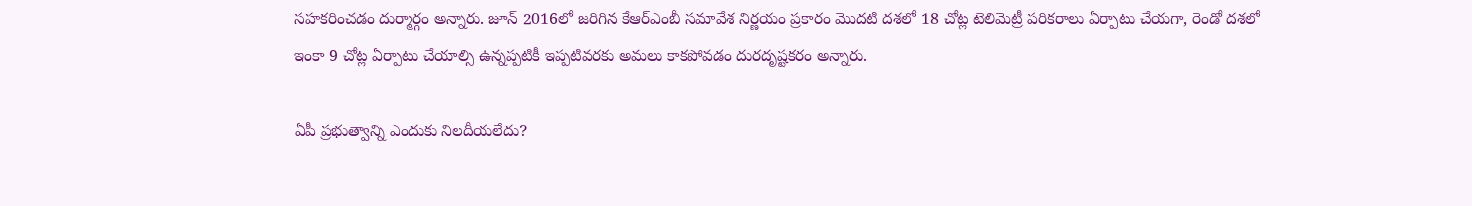సహకరించడం దుర్మార్గం అన్నారు. జూన్ 2016లో జరిగిన కేఆర్ఎంబీ సమావేశ నిర్ణయం ప్రకారం మొదటి దశలో 18 చోట్ల టెలిమెట్రీ పరికరాలు ఏర్పాటు చేయగా, రెండో దశలో ఇంకా 9 చోట్ల ఏర్పాటు చేయాల్సి ఉన్నప్పటికీ ఇప్పటివరకు అమలు కాకపోవడం దురదృష్టకరం అన్నారు.

ఏపీ ప్రభుత్వాన్ని ఎందుకు నిలదీయలేదు?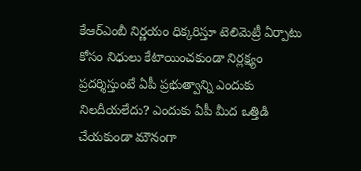కేఆర్ఎంబీ నిర్ణయం ధిక్కరిస్తూ టెలిమెట్రీ ఏర్పాటు కోసం నిధులు కేటాయించకుండా నిర్లక్ష్యం ప్రదర్శిస్తుంటే ఏపీ ప్రభుత్వాన్ని ఎందుకు నిలదీయలేదు? ఎందుకు ఏపీ మీద ఒత్తిడి చేయకుండా మౌనంగా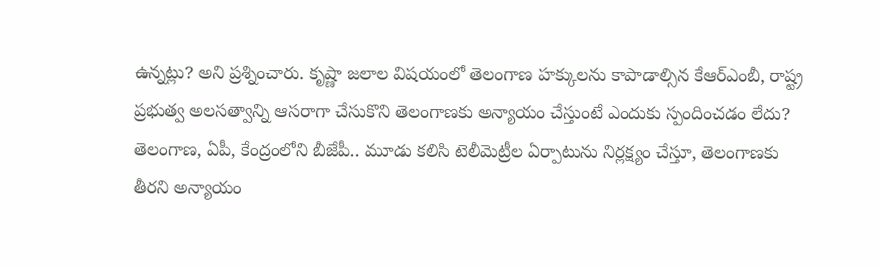ఉన్నట్లు? అని ప్రశ్నించారు. కృష్ణా జలాల విషయంలో తెలంగాణ హక్కులను కాపాడాల్సిన కేఆర్ఎంబీ, రాష్ట్ర ప్రభుత్వ అలసత్వాన్ని ఆసరాగా చేసుకొని తెలంగాణకు అన్యాయం చేస్తుంటే ఎందుకు స్పందించడం లేదు? తెలంగాణ, ఏపీ, కేంద్రంలోని బీజేపీ.. మూడు కలిసి టెలీమెట్రీల ఏర్పాటును నిర్లక్ష్యం చేస్తూ, తెలంగాణకు తీరని అన్యాయం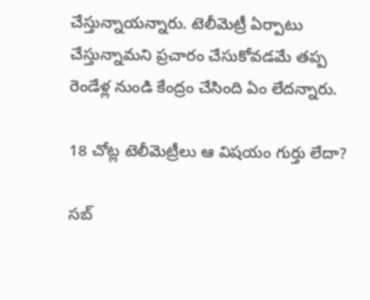చేస్తున్నాయన్నారు. టెలీమెట్రీ ఏర్పాటు చేస్తున్నామని ప్రచారం చేసుకోవడమే తప్ప రెండేళ్ల నుండి కేంద్రం చేసింది ఏం లేదన్నారు.

18 చోట్ల టెలీమెట్రీలు ఆ విషయం గుర్తు లేదా?

సబ్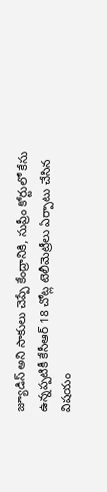జ్యూడిస్ అని సాకులు చెప్పే కేంద్రానికి, సుప్రీం కోర్టులో కేసు ఉన్నప్పటికీ కేసీఆర్ 18 చోట్ల టెలీమెట్రీలు ఏర్పాటు చేసిన విషయం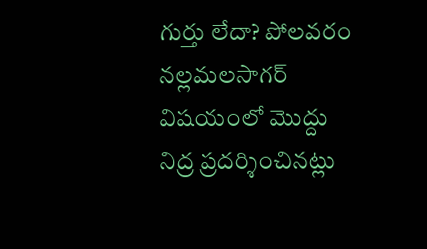గుర్తు లేదా? పోలవరం నల్లమలసాగర్ విషయంలో మొద్దు నిద్ర ప్రదర్శించినట్లు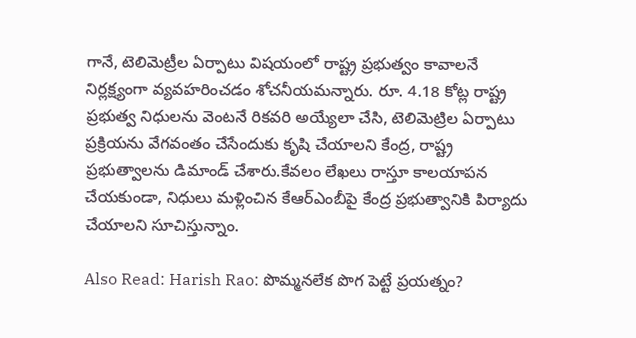గానే, టెలిమెట్రీల ఏర్పాటు విషయంలో రాష్ట్ర ప్రభుత్వం కావాలనే నిర్లక్ష్యంగా వ్యవహరించడం శోచనీయమన్నారు. రూ. 4.18 కోట్ల రాష్ట్ర ప్రభుత్వ నిధులను వెంటనే రికవరి అయ్యేలా చేసి, టెలిమెట్రిల ఏర్పాటు ప్రక్రియను వేగవంతం చేసేందుకు కృషి చేయాలని కేంద్ర, రాష్ట్ర ప్రభుత్వాలను డిమాండ్ చేశారు.కేవలం లేఖలు రాస్తూ కాలయాపన చేయకుండా, నిధులు మళ్లించిన కేఆర్ఎంబీపై కేంద్ర ప్రభుత్వానికి పిర్యాదు చేయాలని సూచిస్తున్నాం.

Also Read: Harish Rao: పొమ్మనలేక పొగ పెట్టే ప్రయత్నం?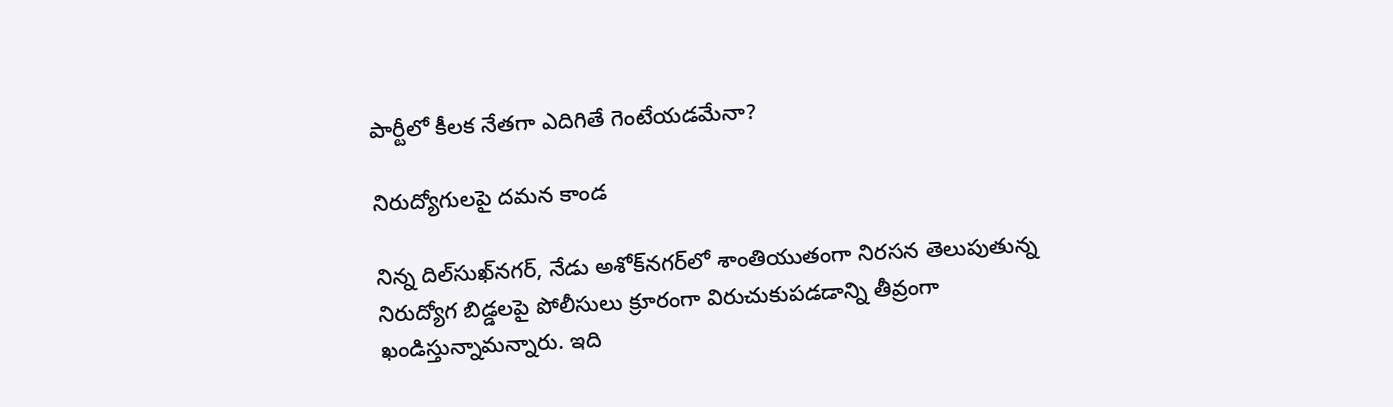పార్టీలో కీలక నేతగా ఎదిగితే గెంటేయడమేనా?

నిరుద్యోగులపై దమన కాండ

నిన్న దిల్‍సుఖ్‍నగర్, నేడు అశోక్‌నగర్‌లో శాంతియుతంగా నిరసన తెలుపుతున్న నిరుద్యోగ బిడ్డలపై పోలీసులు క్రూరంగా విరుచుకుపడడాన్ని తీవ్రంగా ఖండిస్తున్నామన్నారు. ఇది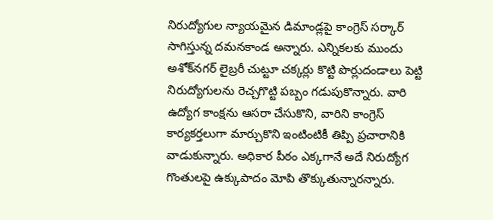నిరుద్యోగుల న్యాయమైన డిమాండ్లపై కాంగ్రెస్ సర్కార్ సాగిస్తున్న దమనకాండ అన్నారు. ఎన్నికలకు ముందు అశోక్‌నగర్ లైబ్రరీ చుట్టూ చక్కర్లు కొట్టి పొర్లుదండాలు పెట్టి నిరుద్యోగులను రెచ్చగొట్టి పబ్బం గడుపుకొన్నారు. వారి ఉద్యోగ కాంక్షను ఆసరా చేసుకొని, వారిని కాంగ్రెస్ కార్యకర్తలుగా మార్చుకొని ఇంటింటికీ తిప్పి ప్రచారానికి వాడుకున్నారు. అధికార పీఠం ఎక్కగానే అదే నిరుద్యోగ గొంతులపై ఉక్కుపాదం మోపి తొక్కుతున్నారన్నారు.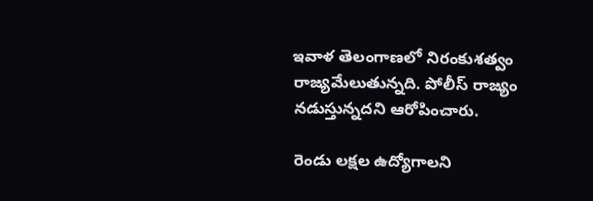ఇవాళ తెలంగాణలో నిరంకుశత్వం రాజ్యమేలుతున్నది. పోలీస్ రాజ్యం నడుస్తున్నదని ఆరోపించారు.

రెండు లక్షల ఉద్యోగాలని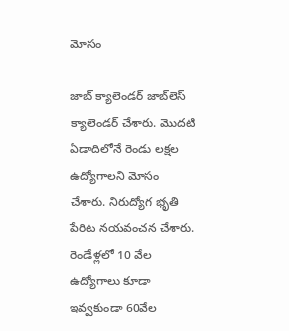మోసం

జాబ్ క్యాలెండర్ జాబ్‌లెస్ క్యాలెండర్ చేశారు. మొదటి ఏడాదిలోనే రెండు లక్షల ఉద్యోగాలని మోసం చేశారు. నిరుద్యోగ భృతి పేరిట నయవంచన చేశారు. రెండేళ్లలో 10 వేల ఉద్యోగాలు కూడా ఇవ్వకుండా 60వేల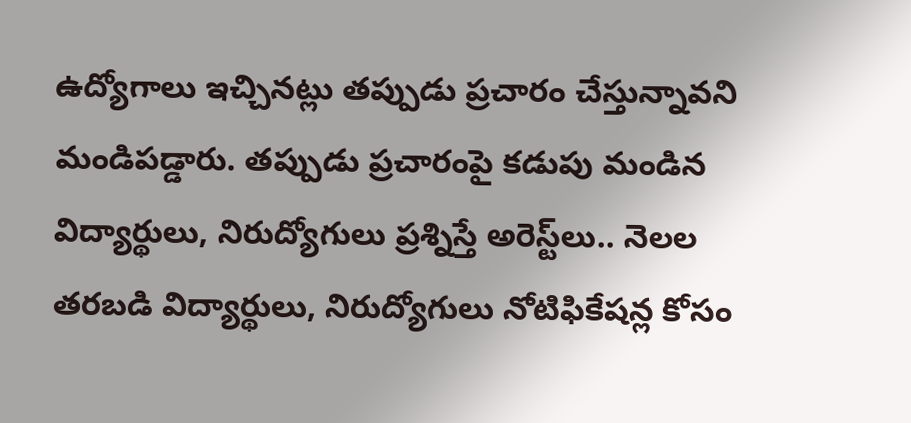ఉద్యోగాలు ఇచ్చినట్లు తప్పుడు ప్రచారం చేస్తున్నావని మండిపడ్డారు. తప్పుడు ప్రచారంపై కడుపు మండిన విద్యార్థులు, నిరుద్యోగులు ప్రశ్నిస్తే అరెస్ట్‌లు.. నెలల తరబడి విద్యార్థులు, నిరుద్యోగులు నోటిఫికేషన్ల కోసం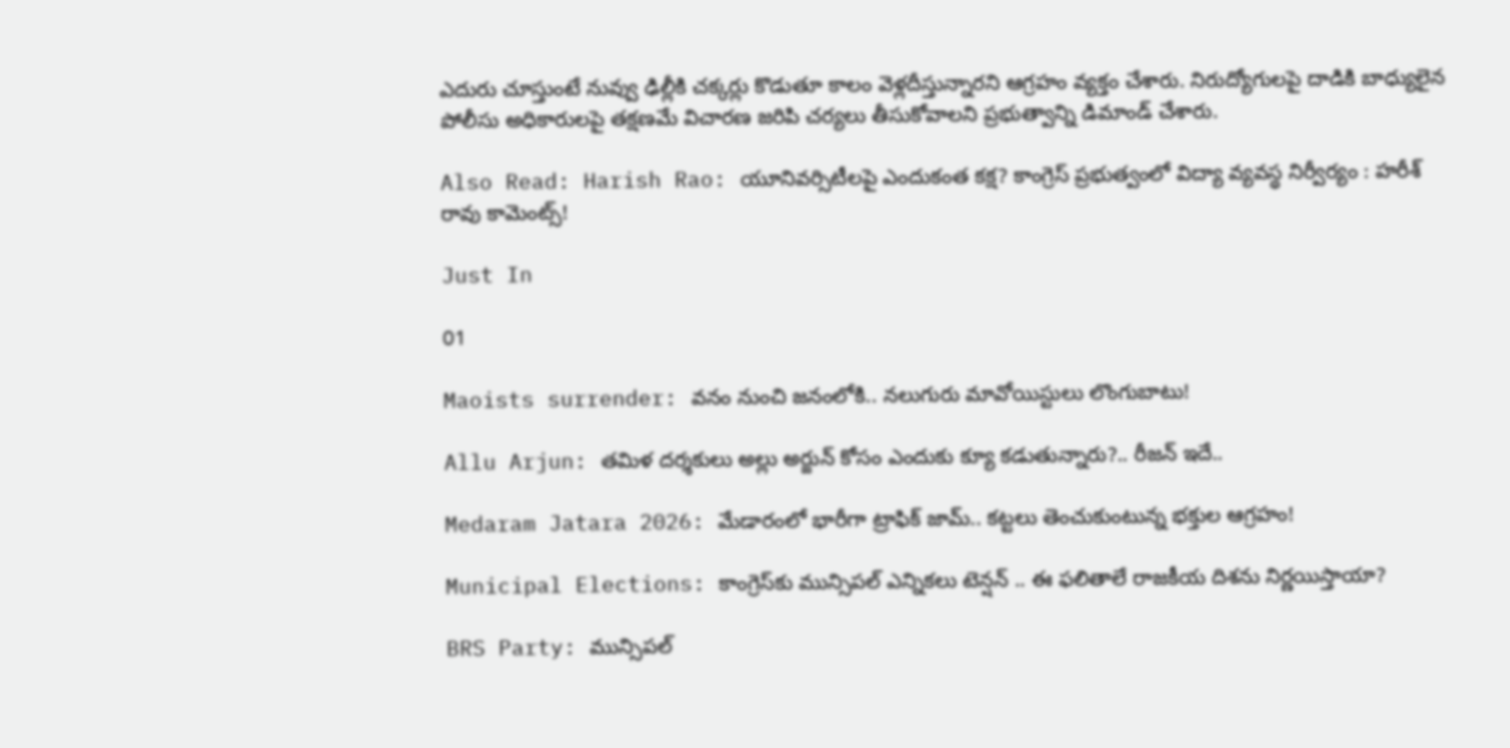ఎదురు చూస్తుంటే నువ్వు ఢిల్లీకి చక్కర్లు కొడుతూ కాలం వెళ్లదీస్తున్నారని ఆగ్రహం వ్యక్తం చేశారు. నిరుద్యోగులపై దాడికి బాధ్యులైన పోలీసు అధికారులపై తక్షణమే విచారణ జరిపి చర్యలు తీసుకోవాలని ప్రభుత్వాన్ని డిమాండ్ చేశారు.

Also Read: Harish Rao: యూనివర్సిటీలపై ఎందుకంత కక్ష? కాంగ్రెస్ ప్రభుత్వంలో విద్యా వ్యవస్థ నిర్వీర్యం : హరీశ్ రావు కామెంట్స్!

Just In

01

Maoists surrender: వనం నుంచి జనంలోకి.. నలుగురు మావోయిస్టులు లొంగుబాటు!

Allu Arjun: తమిళ దర్శకులు అల్లు అర్జున్ కోసం ఎందుకు క్యూ కడుతున్నారు?.. రీజన్ ఇదే..

Medaram Jatara 2026: మేడారంలో భారీగా ట్రాఫిక్ జామ్.. కట్టలు తెంచుకుంటున్న భక్తుల ఆగ్రహం!

Municipal Elections: కాంగ్రెస్‌కు మున్సిపల్ ఎన్నికలు టెన్షన్ .. ఈ ఫలితాలే రాజకీయ దిశను నిర్ణయిస్తాయా?

BRS Party: మున్సిపల్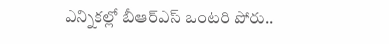ఎన్నికల్లో బీఆర్ఎస్ ఒంటరి పోరు..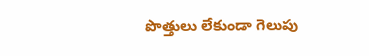పొత్తులు లేకుండా గెలుపు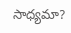సాధ్యమా?